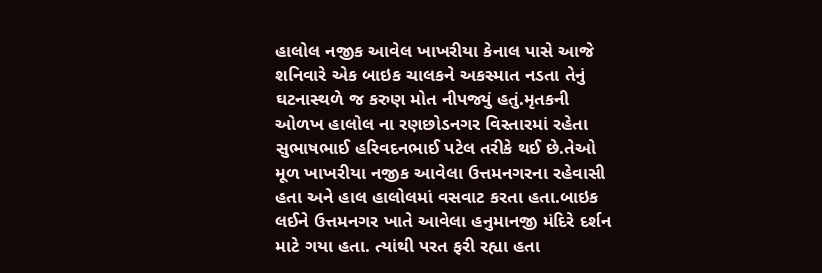હાલોલ નજીક આવેલ ખાખરીયા કેનાલ પાસે આજે શનિવારે એક બાઇક ચાલકને અકસ્માત નડતા તેનું ઘટનાસ્થળે જ કરુણ મોત નીપજ્યું હતું.મૃતકની ઓળખ હાલોલ ના રણછોડનગર વિસ્તારમાં રહેતા સુભાષભાઈ હરિવદનભાઈ પટેલ તરીકે થઈ છે.તેઓ મૂળ ખાખરીયા નજીક આવેલા ઉત્તમનગરના રહેવાસી હતા અને હાલ હાલોલમાં વસવાટ કરતા હતા.બાઇક લઈને ઉત્તમનગર ખાતે આવેલા હનુમાનજી મંદિરે દર્શન માટે ગયા હતા. ત્યાંથી પરત ફરી રહ્યા હતા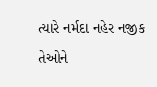ત્યારે નર્મદા નહેર નજીક તેઓને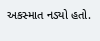અકસ્માત નડ્યો હતો.